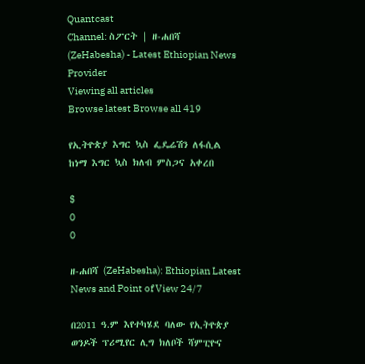Quantcast
Channel: ስፖርት | ዘ-ሐበሻ (ZeHabesha) - Latest Ethiopian News Provider
Viewing all articles
Browse latest Browse all 419

የኢትዮጵያ እግር ኳስ ፌዴሬሽን ለፋሲል ከነማ እግር ኳስ ክለብ ምስጋና አቀረበ

$
0
0

ዘ-ሐበሻ (ZeHabesha): Ethiopian Latest News and Point of View 24/7

በ2011 ዓ.ም እየተካሄደ ባለው የኢትዮጵያ ወንዶች ፕሪሚየር ሊግ ክለቦች ሻምፒዮና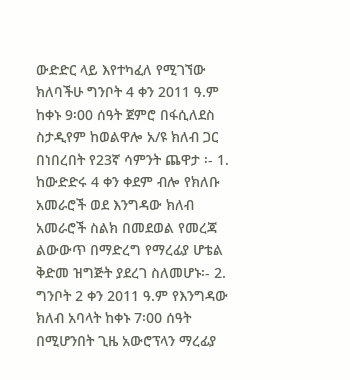ውድድር ላይ እየተካፈለ የሚገኘው ክለባችሁ ግንቦት 4 ቀን 2011 ዓ.ም ከቀኑ 9፡00 ሰዓት ጀምሮ በፋሲለደስ ስታዲየም ከወልዋሎ አ/ዩ ክለብ ጋር በነበረበት የ23ኛ ሳምንት ጨዋታ ፡- 1. ከውድድሩ 4 ቀን ቀደም ብሎ የክለቡ አመራሮች ወደ እንግዳው ክለብ አመራሮች ስልክ በመደወል የመረጃ ልውውጥ በማድረግ የማረፊያ ሆቴል ቅድመ ዝግጅት ያደረገ ስለመሆኑ፡- 2. ግንቦት 2 ቀን 2011 ዓ.ም የእንግዳው ክለብ አባላት ከቀኑ 7፡00 ሰዓት በሚሆንበት ጊዜ አውሮፕላን ማረፊያ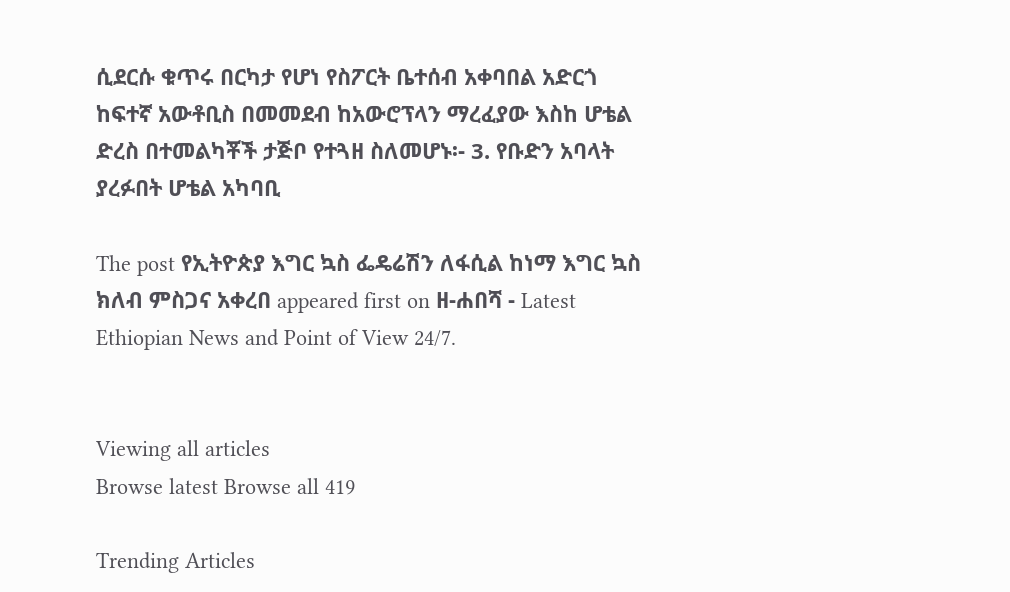ሲደርሱ ቁጥሩ በርካታ የሆነ የስፖርት ቤተሰብ አቀባበል አድርጎ ከፍተኛ አውቶቢስ በመመደብ ከአውሮፕላን ማረፈያው እስከ ሆቴል ድረስ በተመልካቾች ታጅቦ የተጓዘ ስለመሆኑ፡- 3. የቡድን አባላት ያረፉበት ሆቴል አካባቢ

The post የኢትዮጵያ እግር ኳስ ፌዴሬሽን ለፋሲል ከነማ እግር ኳስ ክለብ ምስጋና አቀረበ appeared first on ዘ-ሐበሻ - Latest Ethiopian News and Point of View 24/7.


Viewing all articles
Browse latest Browse all 419

Trending Articles